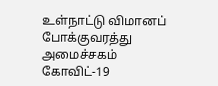உள்நாட்டு விமானப் போக்குவரத்து அமைச்சகம்
கோவிட்-19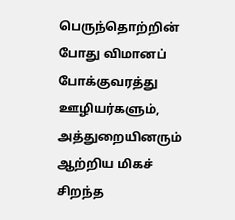பெருந்தொற்றின் போது விமானப் போக்குவரத்து ஊழியர்களும், அத்துறையினரும் ஆற்றிய மிகச் சிறந்த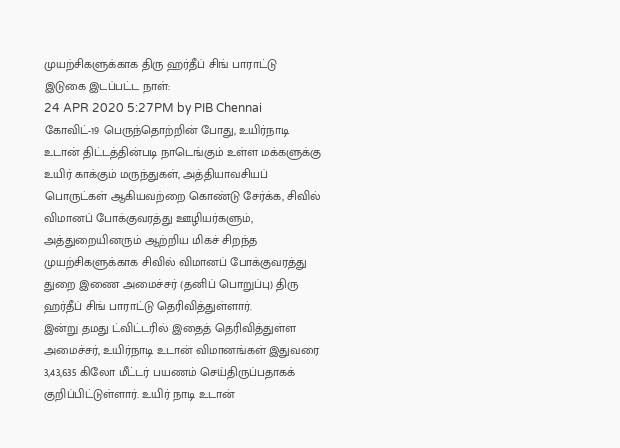முயற்சிகளுக்காக திரு ஹர்தீப் சிங் பாராட்டு
இடுகை இடப்பட்ட நாள்:
24 APR 2020 5:27PM by PIB Chennai
கோவிட்-19 பெருந்தொற்றின் போது, உயிர்நாடி உடான் திட்டத்தின்படி நாடெங்கும் உள்ள மக்களுக்கு உயிர் காக்கும் மருந்துகள், அத்தியாவசியப் பொருட்கள் ஆகியவற்றை கொண்டு சேர்க்க, சிவில் விமானப் போக்குவரத்து ஊழியர்களும், அத்துறையினரும் ஆற்றிய மிகச் சிறந்த முயற்சிகளுக்காக சிவில் விமானப் போக்குவரத்து துறை இணை அமைச்சர் (தனிப் பொறுப்பு) திரு ஹர்தீப் சிங் பாராட்டு தெரிவித்துள்ளார்.
இன்று தமது ட்விட்டரில் இதைத் தெரிவித்துள்ள அமைச்சர், உயிர்நாடி உடான் விமானங்கள் இதுவரை 3,43,635 கிலோ மீட்டர் பயணம் செய்திருப்பதாகக் குறிப்பிட்டுள்ளார். உயிர் நாடி உடான்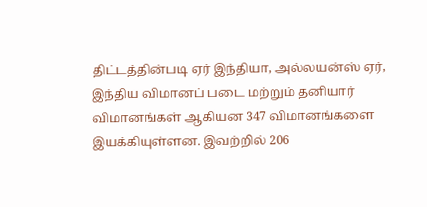திட்டத்தின்படி ஏர் இந்தியா, அல்லயன்ஸ் ஏர், இந்திய விமானப் படை மற்றும் தனியார் விமானங்கள் ஆகியன 347 விமானங்களை இயக்கியுள்ளன. இவற்றில் 206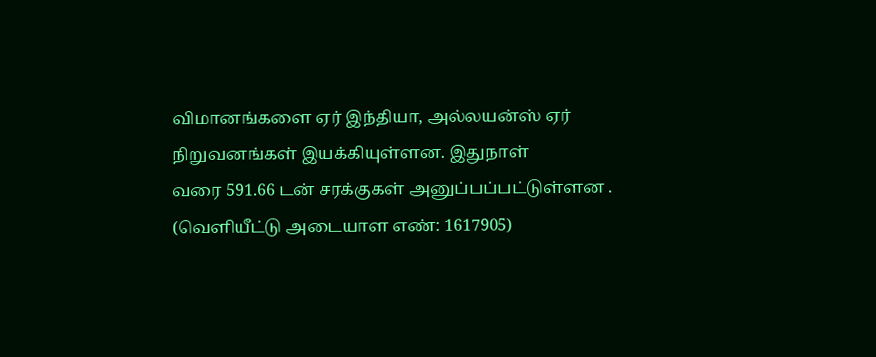விமானங்களை ஏர் இந்தியா, அல்லயன்ஸ் ஏர் நிறுவனங்கள் இயக்கியுள்ளன. இதுநாள்
வரை 591.66 டன் சரக்குகள் அனுப்பப்பட்டுள்ளன .
(வெளியீட்டு அடையாள எண்: 1617905)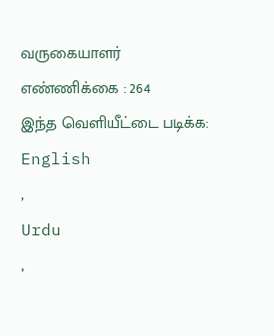வருகையாளர் எண்ணிக்கை : 264
இந்த வெளியீட்டை படிக்க:
English
,
Urdu
,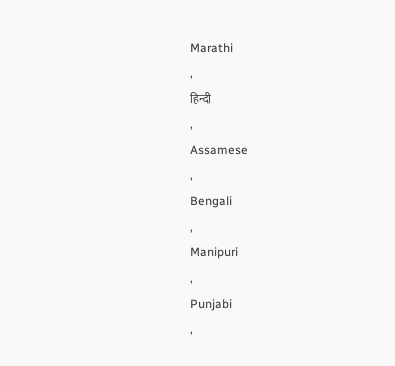Marathi
,
हिन्दी
,
Assamese
,
Bengali
,
Manipuri
,
Punjabi
,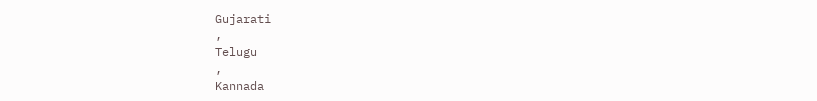Gujarati
,
Telugu
,
Kannada